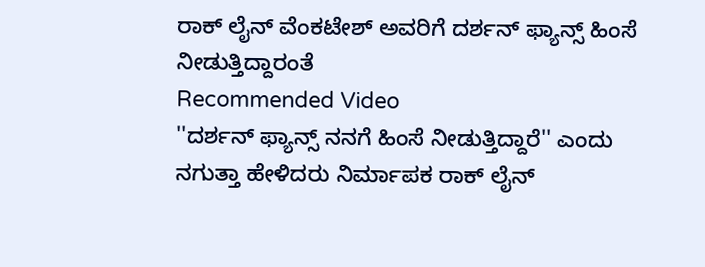ರಾಕ್ ಲೈನ್ ವೆಂಕಟೇಶ್ ಅವರಿಗೆ ದರ್ಶನ್ ಫ್ಯಾನ್ಸ್ ಹಿಂಸೆ ನೀಡುತ್ತಿದ್ದಾರಂತೆ
Recommended Video
''ದರ್ಶನ್ ಫ್ಯಾನ್ಸ್ ನನಗೆ ಹಿಂಸೆ ನೀಡುತ್ತಿದ್ದಾರೆ'' ಎಂದು ನಗುತ್ತಾ ಹೇಳಿದರು ನಿರ್ಮಾಪಕ ರಾಕ್ ಲೈನ್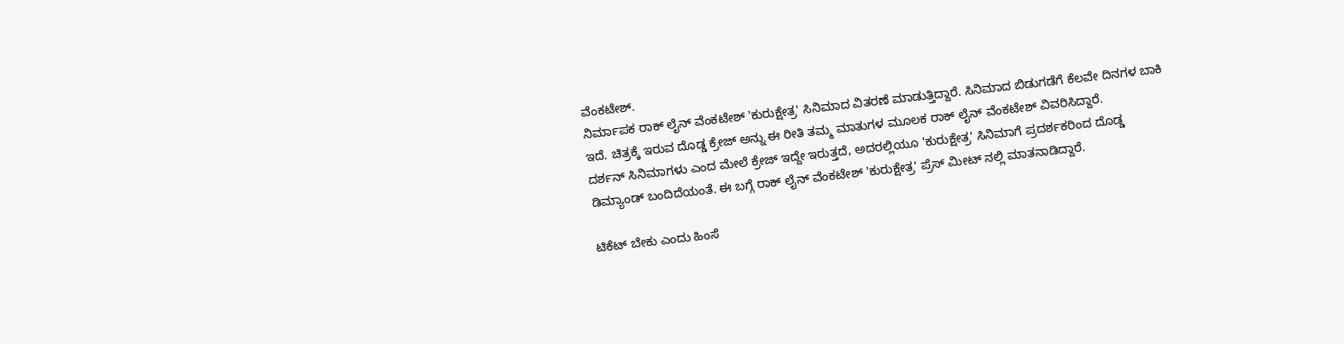ವೆಂಕಟೇಶ್.
ನಿರ್ಮಾಪಕ ರಾಕ್ ಲೈನ್ ವೆಂಕಟೇಶ್ 'ಕುರುಕ್ಷೇತ್ರ' ಸಿನಿಮಾದ ವಿತರಣೆ ಮಾಡುತ್ತಿದ್ದಾರೆ. ಸಿನಿಮಾದ ಬಿಡುಗಡೆಗೆ ಕೆಲವೇ ದಿನಗಳ ಬಾಕಿ ಇದೆ. ಚಿತ್ರಕ್ಕೆ ಇರುವ ದೊಡ್ಡ ಕ್ರೇಜ್ ಅನ್ನು ಈ ರೀತಿ ತಮ್ಮ ಮಾತುಗಳ ಮೂಲಕ ರಾಕ್ ಲೈನ್ ವೆಂಕಟೇಶ್ ವಿವರಿಸಿದ್ದಾರೆ.
ದರ್ಶನ್ ಸಿನಿಮಾಗಳು ಎಂದ ಮೇಲೆ ಕ್ರೇಜ್ ಇದ್ದೇ ಇರುತ್ತದೆ, ಅದರಲ್ಲಿಯೂ 'ಕುರುಕ್ಷೇತ್ರ' ಸಿನಿಮಾಗೆ ಪ್ರದರ್ಶಕರಿಂದ ದೊಡ್ಡ ಡಿಮ್ಯಾಂಡ್ ಬಂದಿದೆಯಂತೆ. ಈ ಬಗ್ಗೆ ರಾಕ್ ಲೈನ್ ವೆಂಕಟೇಶ್ 'ಕುರುಕ್ಷೇತ್ರ' ಪ್ರೆಸ್ ಮೀಟ್ ನಲ್ಲಿ ಮಾತನಾಡಿದ್ದಾರೆ.

ಟಿಕೆಟ್ ಬೇಕು ಎಂದು ಹಿಂಸೆ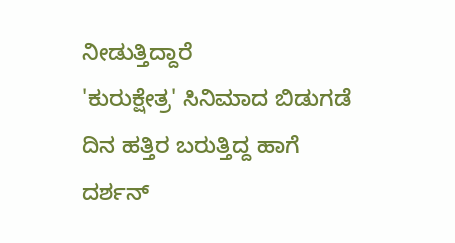ನೀಡುತ್ತಿದ್ದಾರೆ
'ಕುರುಕ್ಷೇತ್ರ' ಸಿನಿಮಾದ ಬಿಡುಗಡೆ ದಿನ ಹತ್ತಿರ ಬರುತ್ತಿದ್ದ ಹಾಗೆ ದರ್ಶನ್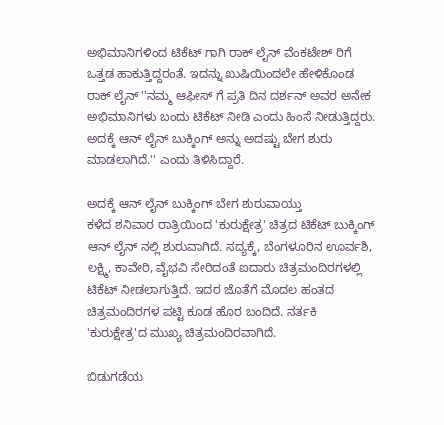ಅಭಿಮಾನಿಗಳಿಂದ ಟಿಕೆಟ್ ಗಾಗಿ ರಾಕ್ ಲೈನ್ ವೆಂಕಟೇಶ್ ರಿಗೆ ಒತ್ತಡ ಹಾಕುತ್ತಿದ್ದರಂತೆ. ಇದನ್ನು ಖುಷಿಯಿಂದಲೇ ಹೇಳಿಕೊಂಡ ರಾಕ್ ಲೈನ್ ''ನಮ್ಮ ಆಫೀಸ್ ಗೆ ಪ್ರತಿ ದಿನ ದರ್ಶನ್ ಅವರ ಅನೇಕ ಅಭಿಮಾನಿಗಳು ಬಂದು ಟಿಕೆಟ್ ನೀಡಿ ಎಂದು ಹಿಂಸೆ ನೀಡುತ್ತಿದ್ದರು. ಅದಕ್ಕೆ ಆನ್ ಲೈನ್ ಬುಕ್ಕಿಂಗ್ ಅನ್ನು ಅದಷ್ಟು ಬೇಗ ಶುರು ಮಾಡಲಾಗಿದೆ.'' ಎಂದು ತಿಳಿಸಿದ್ದಾರೆ.

ಅದಕ್ಕೆ ಆನ್ ಲೈನ್ ಬುಕ್ಕಿಂಗ್ ಬೇಗ ಶುರುವಾಯ್ತು
ಕಳೆದ ಶನಿವಾರ ರಾತ್ರಿಯಿಂದ 'ಕುರುಕ್ಷೇತ್ರ' ಚಿತ್ರದ ಟಿಕೆಟ್ ಬುಕ್ಕಿಂಗ್ ಆನ್ ಲೈನ್ ನಲ್ಲಿ ಶುರುವಾಗಿದೆ. ಸದ್ಯಕ್ಕೆ, ಬೆಂಗಳೂರಿನ ಊರ್ವಶಿ, ಲಕ್ಷ್ಮಿ, ಕಾವೇರಿ, ವೈಭವಿ ಸೇರಿದಂತೆ ಐದಾರು ಚಿತ್ರಮಂದಿರಗಳಲ್ಲಿ ಟಿಕೆಟ್ ನೀಡಲಾಗುತ್ತಿದೆ. ಇದರ ಜೊತೆಗೆ ಮೊದಲ ಹಂತದ ಚಿತ್ರಮಂದಿರಗಳ ಪಟ್ಟಿ ಕೂಡ ಹೊರ ಬಂದಿದೆ. ನರ್ತಕಿ 'ಕುರುಕ್ಷೇತ್ರ'ದ ಮುಖ್ಯ ಚಿತ್ರಮಂದಿರವಾಗಿದೆ.

ಬಿಡುಗಡೆಯ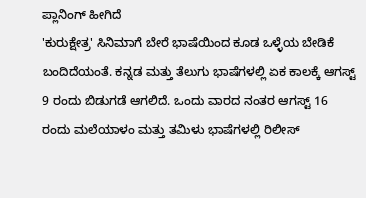ಪ್ಲಾನಿಂಗ್ ಹೀಗಿದೆ
'ಕುರುಕ್ಷೇತ್ರ' ಸಿನಿಮಾಗೆ ಬೇರೆ ಭಾಷೆಯಿಂದ ಕೂಡ ಒಳ್ಳೆಯ ಬೇಡಿಕೆ ಬಂದಿದೆಯಂತೆ. ಕನ್ನಡ ಮತ್ತು ತೆಲುಗು ಭಾಷೆಗಳಲ್ಲಿ ಏಕ ಕಾಲಕ್ಕೆ ಆಗಸ್ಟ್ 9 ರಂದು ಬಿಡುಗಡೆ ಆಗಲಿದೆ. ಒಂದು ವಾರದ ನಂತರ ಆಗಸ್ಟ್ 16 ರಂದು ಮಲೆಯಾಳಂ ಮತ್ತು ತಮಿಳು ಭಾಷೆಗಳಲ್ಲಿ ರಿಲೀಸ್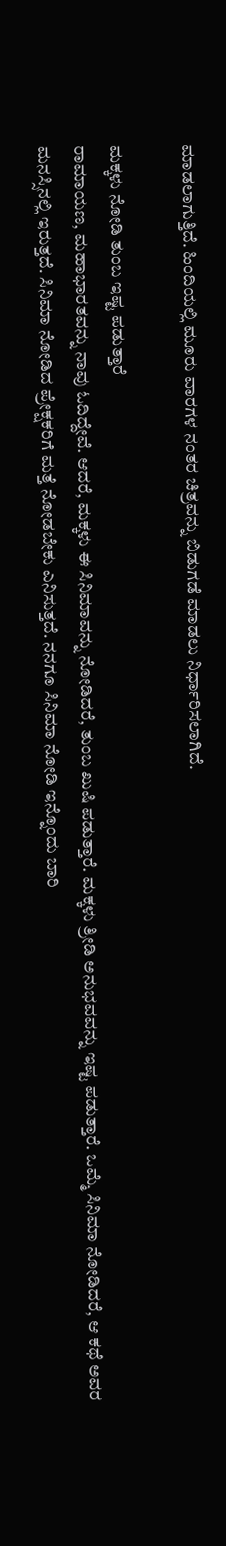ಮಾಡಲಾಗುತ್ತಿದೆ. ಹಿಂದಿಯಲ್ಲಿ ಮೂರು ವಾರಗಳ ನಂತರ ಚಿತ್ರವನ್ನು ಬಿಡುಗಡೆ ಮಾಡಲು ನಿರ್ಧಾರಿಸಲಾಗಿದೆ.

ಮಕ್ಕಳು ನೋಡಿ ತುಂಬ ಇಷ್ಟ ಪಡುತ್ತಾರೆ
ರಾಮಾಯಣ, ಮಹಾಭಾರತವನ್ನು ನಾವು ಓದಿದ್ದೇವೆ. ಆದರೆ, ಮಕ್ಕಳು ಈ ಸಿನಿಮಾವನ್ನು ನೋಡಿದರೆ, ತುಂಬ ಖುಷಿ ಪಡುತ್ತಾರೆ. ಮಕ್ಕಳು ತ್ರೀಡಿ ಅನುಭವವನ್ನು ಇಷ್ಟ ಪಡುತ್ತಾರೆ. ಒಮ್ಮೆ ಸಿನಿಮಾ ನೋಡಿದರೆ, ಆ ಕಥೆ ಅವರ ಮನಸ್ಸಿನಲ್ಲಿ ಇರುತ್ತದೆ. ಸಿನಿಮಾ ನೋಡಿದ ಪ್ರೇಕ್ಷಕರಿಗೆ ಮತ್ತೆ ನೋಡಬೇಕು ಎನಿಸುತ್ತದೆ. ನನಗೂ ಸಿನಿಮಾ ನೋಡಿ ಇನ್ನೊಂದು ಬಾರಿ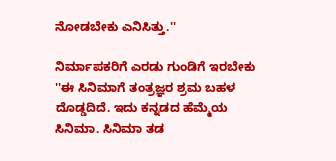ನೋಡಬೇಕು ಎನಿಸಿತ್ತು.''

ನಿರ್ಮಾಪಕರಿಗೆ ಎರಡು ಗುಂಡಿಗೆ ಇರಬೇಕು
''ಈ ಸಿನಿಮಾಗೆ ತಂತ್ರಜ್ಞರ ಶ್ರಮ ಬಹಳ ದೊಡ್ಡದಿದೆ. ಇದು ಕನ್ನಡದ ಹೆಮ್ಮೆಯ ಸಿನಿಮಾ. ಸಿನಿಮಾ ತಡ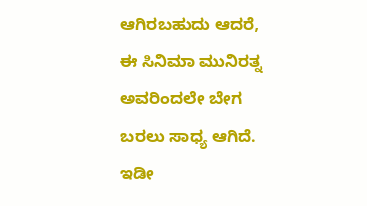ಆಗಿರಬಹುದು ಆದರೆ, ಈ ಸಿನಿಮಾ ಮುನಿರತ್ನ ಅವರಿಂದಲೇ ಬೇಗ ಬರಲು ಸಾಧ್ಯ ಆಗಿದೆ. ಇಡೀ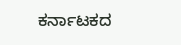ಕರ್ನಾಟಕದ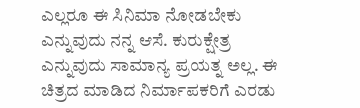ಎಲ್ಲರೂ ಈ ಸಿನಿಮಾ ನೋಡಬೇಕು ಎನ್ನುವುದು ನನ್ನ ಆಸೆ. ಕುರುಕ್ಷೇತ್ರ ಎನ್ನುವುದು ಸಾಮಾನ್ಯ ಪ್ರಯತ್ನ ಅಲ್ಲ. ಈ ಚಿತ್ರದ ಮಾಡಿದ ನಿರ್ಮಾಪಕರಿಗೆ ಎರಡು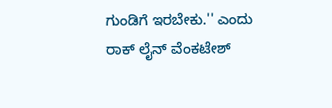ಗುಂಡಿಗೆ ಇರಬೇಕು.'' ಎಂದು ರಾಕ್ ಲೈನ್ ವೆಂಕಟೇಶ್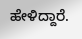ಹೇಳಿದ್ದಾರೆ.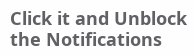Click it and Unblock the Notifications